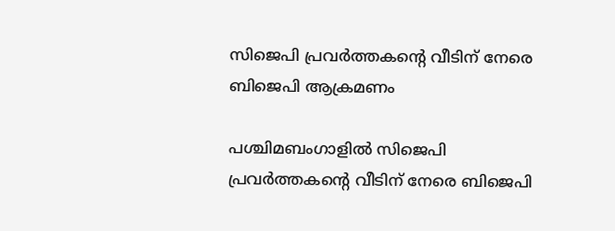സിജെപി പ്രവർത്തകന്റെ വീടിന് നേരെ ബിജെപി ആക്രമണം

പശ്ചിമബംഗാളിൽ സിജെപി പ്രവർത്തകന്റെ വീടിന് നേരെ ബിജെപി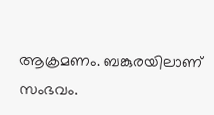ആക്രമണം. ബങ്കുരയിലാണ് സംഭവം.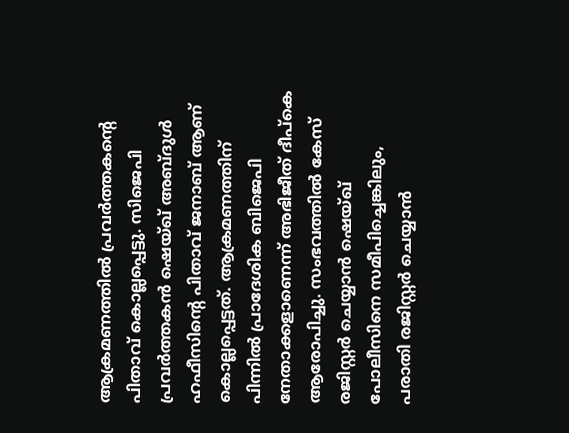ആക്രമണത്തിൽ പ്രവർത്തകന്റെ പിതാവ് കൊല്ലപ്പെട്ടു. സിജെപി പ്രവർത്തകൻ ഷെയ്ഖ് അബ്ദുൾ ഹഫീസിന്റെ പിതാവ് ജനാബ് ആണ് കൊല്ലപ്പെട്ടത്. ആക്രമണത്തിന് പിന്നിൽ പ്രാദേശിക ബിജെപി നേതാക്കളാണെന്ന് അഭിജീത് ദീപ്കെ ആരോപിച്ചു. സംഭവത്തിൽ കേസ് രജിസ്റ്റർ ചെയ്യാൻ ഷെയ്ഖ് പോലീസിനെ സമീപിച്ചെങ്കിലും, പരാതി രജിസ്റ്റർ ചെയ്യാൻ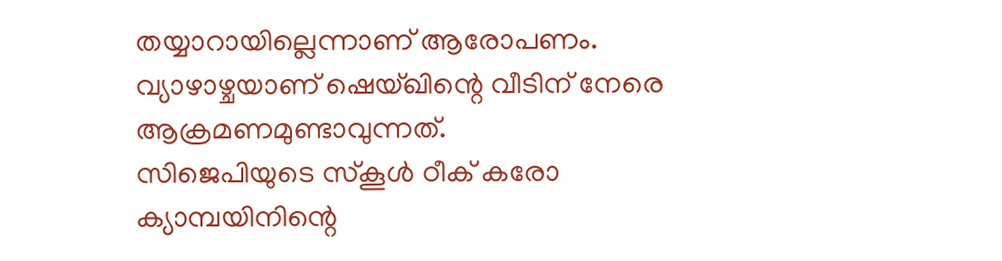തയ്യാറായില്ലെന്നാണ് ആരോപണം. വ്യാഴാഴ്ചയാണ് ഷെയ്ഖിന്റെ വീടിന് നേരെ ആക്രമണമുണ്ടാവുന്നത്.
സിജെപിയുടെ സ്കൂൾ ഠീക് കരോ ക്യാമ്പയിനിന്റെ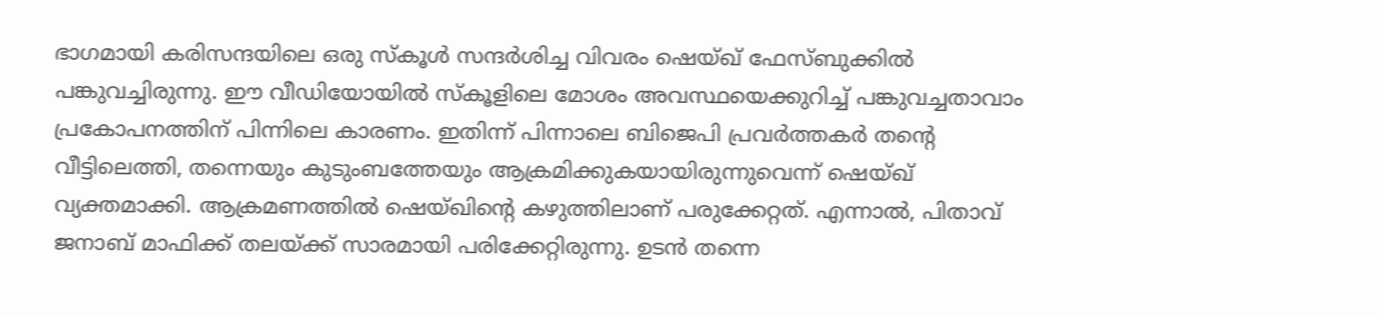ഭാഗമായി കരിസന്ദയിലെ ഒരു സ്കൂൾ സന്ദർശിച്ച വിവരം ഷെയ്ഖ് ഫേസ്ബുക്കിൽ പങ്കുവച്ചിരുന്നു. ഈ വീഡിയോയിൽ സ്കൂളിലെ മോശം അവസ്ഥയെക്കുറിച്ച് പങ്കുവച്ചതാവാം പ്രകോപനത്തിന് പിന്നിലെ കാരണം. ഇതിന്ന് പിന്നാലെ ബിജെപി പ്രവർത്തകർ തന്റെ വീട്ടിലെത്തി, തന്നെയും കുടുംബത്തേയും ആക്രമിക്കുകയായിരുന്നുവെന്ന് ഷെയ്ഖ് വ്യക്തമാക്കി. ആക്രമണത്തിൽ ഷെയ്ഖിന്റെ കഴുത്തിലാണ് പരുക്കേറ്റത്. എന്നാൽ, പിതാവ് ജനാബ് മാഫിക്ക് തലയ്ക്ക് സാരമായി പരിക്കേറ്റിരുന്നു. ഉടൻ തന്നെ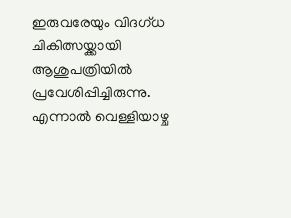ഇരുവരേയും വിദഗ്ധ ചികിത്സയ്ക്കായി ആശുപത്രിയിൽ പ്രവേശിപ്പിച്ചിരുന്നു. എന്നാൽ വെള്ളിയാഴ്ച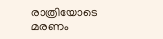രാത്രിയോടെ മരണം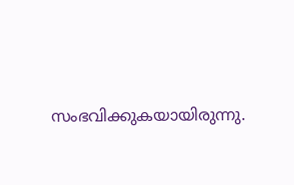സംഭവിക്കുകയായിരുന്നു.